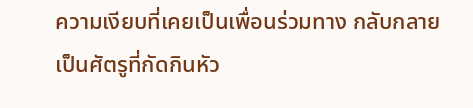ความเงียบที่เคยเป็นเพื่อนร่วมทาง กลับกลายเป็นศัตรูที่กัดกินหัว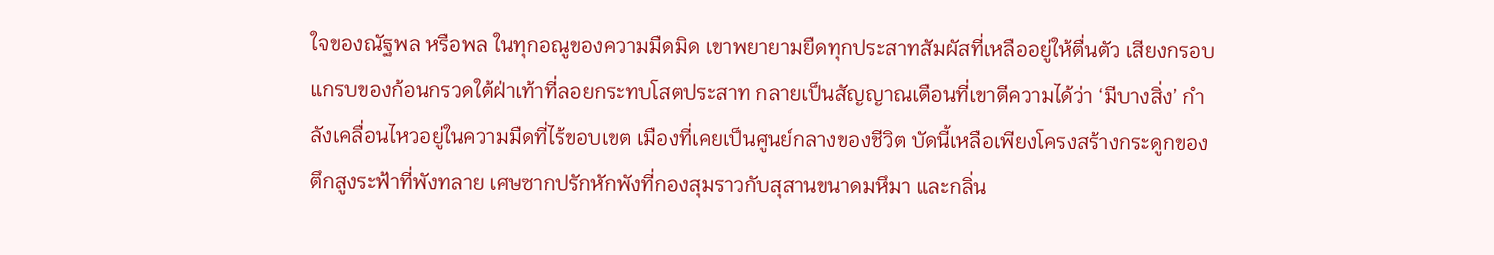ใจของณัฐพล หรือพล ในทุกอณูของความมืดมิด เขาพยายามยืดทุกประสาทสัมผัสที่เหลืออยู่ให้ตื่นตัว เสียงกรอบแกรบของก้อนกรวดใต้ฝ่าเท้าที่ลอยกระทบโสตประสาท กลายเป็นสัญญาณเตือนที่เขาตีความได้ว่า ‘มีบางสิ่ง’ กำลังเคลื่อนไหวอยู่ในความมืดที่ไร้ขอบเขต เมืองที่เคยเป็นศูนย์กลางของชีวิต บัดนี้เหลือเพียงโครงสร้างกระดูกของตึกสูงระฟ้าที่พังทลาย เศษซากปรักหักพังที่กองสุมราวกับสุสานขนาดมหึมา และกลิ่น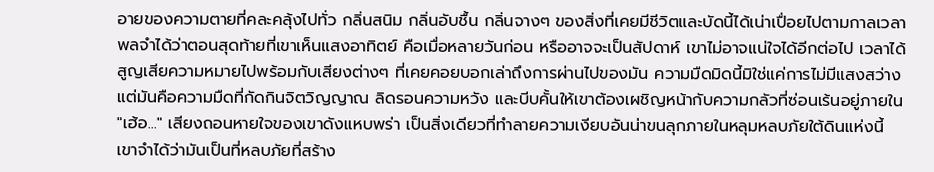อายของความตายที่คละคลุ้งไปทั่ว กลิ่นสนิม กลิ่นอับชื้น กลิ่นจางๆ ของสิ่งที่เคยมีชีวิตและบัดนี้ได้เน่าเปื่อยไปตามกาลเวลา
พลจำได้ว่าตอนสุดท้ายที่เขาเห็นแสงอาทิตย์ คือเมื่อหลายวันก่อน หรืออาจจะเป็นสัปดาห์ เขาไม่อาจแน่ใจได้อีกต่อไป เวลาได้สูญเสียความหมายไปพร้อมกับเสียงต่างๆ ที่เคยคอยบอกเล่าถึงการผ่านไปของมัน ความมืดมิดนี้มิใช่แค่การไม่มีแสงสว่าง แต่มันคือความมืดที่กัดกินจิตวิญญาณ ลิดรอนความหวัง และบีบคั้นให้เขาต้องเผชิญหน้ากับความกลัวที่ซ่อนเร้นอยู่ภายใน
"เฮ้อ..." เสียงถอนหายใจของเขาดังแหบพร่า เป็นสิ่งเดียวที่ทำลายความเงียบอันน่าขนลุกภายในหลุมหลบภัยใต้ดินแห่งนี้ เขาจำได้ว่ามันเป็นที่หลบภัยที่สร้าง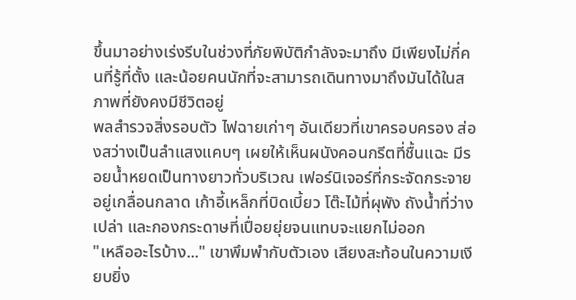ขึ้นมาอย่างเร่งรีบในช่วงที่ภัยพิบัติกำลังจะมาถึง มีเพียงไม่กี่คนที่รู้ที่ตั้ง และน้อยคนนักที่จะสามารถเดินทางมาถึงมันได้ในสภาพที่ยังคงมีชีวิตอยู่
พลสำรวจสิ่งรอบตัว ไฟฉายเก่าๆ อันเดียวที่เขาครอบครอง ส่องสว่างเป็นลำแสงแคบๆ เผยให้เห็นผนังคอนกรีตที่ชื้นแฉะ มีรอยน้ำหยดเป็นทางยาวทั่วบริเวณ เฟอร์นิเจอร์ที่กระจัดกระจายอยู่เกลื่อนกลาด เก้าอี้เหล็กที่บิดเบี้ยว โต๊ะไม้ที่ผุพัง ถังน้ำที่ว่างเปล่า และกองกระดาษที่เปื่อยยุ่ยจนแทบจะแยกไม่ออก
"เหลืออะไรบ้าง..." เขาพึมพำกับตัวเอง เสียงสะท้อนในความเงียบยิ่ง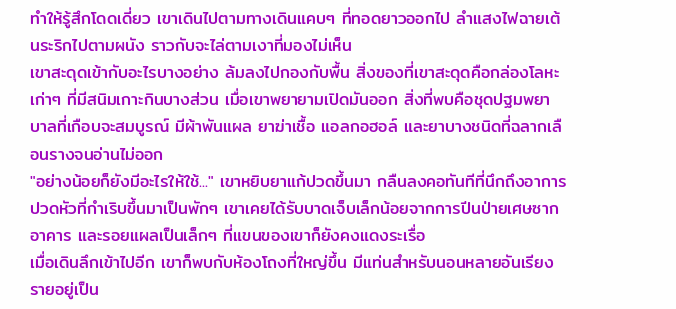ทำให้รู้สึกโดดเดี่ยว เขาเดินไปตามทางเดินแคบๆ ที่ทอดยาวออกไป ลำแสงไฟฉายเต้นระริกไปตามผนัง ราวกับจะไล่ตามเงาที่มองไม่เห็น
เขาสะดุดเข้ากับอะไรบางอย่าง ล้มลงไปกองกับพื้น สิ่งของที่เขาสะดุดคือกล่องโลหะเก่าๆ ที่มีสนิมเกาะกินบางส่วน เมื่อเขาพยายามเปิดมันออก สิ่งที่พบคือชุดปฐมพยาบาลที่เกือบจะสมบูรณ์ มีผ้าพันแผล ยาฆ่าเชื้อ แอลกอฮอล์ และยาบางชนิดที่ฉลากเลือนรางจนอ่านไม่ออก
"อย่างน้อยก็ยังมีอะไรให้ใช้..." เขาหยิบยาแก้ปวดขึ้นมา กลืนลงคอทันทีที่นึกถึงอาการปวดหัวที่กำเริบขึ้นมาเป็นพักๆ เขาเคยได้รับบาดเจ็บเล็กน้อยจากการปีนป่ายเศษซากอาคาร และรอยแผลเป็นเล็กๆ ที่แขนของเขาก็ยังคงแดงระเรื่อ
เมื่อเดินลึกเข้าไปอีก เขาก็พบกับห้องโถงที่ใหญ่ขึ้น มีแท่นสำหรับนอนหลายอันเรียงรายอยู่เป็น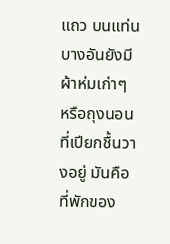แถว บนแท่นบางอันยังมีผ้าห่มเก่าๆ หรือถุงนอนที่เปียกชื้นวางอยู่ มันคือที่พักของ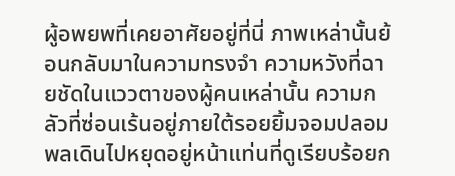ผู้อพยพที่เคยอาศัยอยู่ที่นี่ ภาพเหล่านั้นย้อนกลับมาในความทรงจำ ความหวังที่ฉายชัดในแววตาของผู้คนเหล่านั้น ความกลัวที่ซ่อนเร้นอยู่ภายใต้รอยยิ้มจอมปลอม
พลเดินไปหยุดอยู่หน้าแท่นที่ดูเรียบร้อยก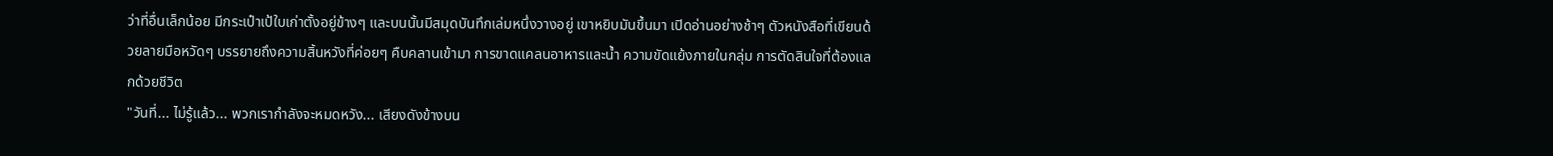ว่าที่อื่นเล็กน้อย มีกระเป๋าเป้ใบเก่าตั้งอยู่ข้างๆ และบนนั้นมีสมุดบันทึกเล่มหนึ่งวางอยู่ เขาหยิบมันขึ้นมา เปิดอ่านอย่างช้าๆ ตัวหนังสือที่เขียนด้วยลายมือหวัดๆ บรรยายถึงความสิ้นหวังที่ค่อยๆ คืบคลานเข้ามา การขาดแคลนอาหารและน้ำ ความขัดแย้งภายในกลุ่ม การตัดสินใจที่ต้องแลกด้วยชีวิต
"วันที่... ไม่รู้แล้ว... พวกเรากำลังจะหมดหวัง... เสียงดังข้างบน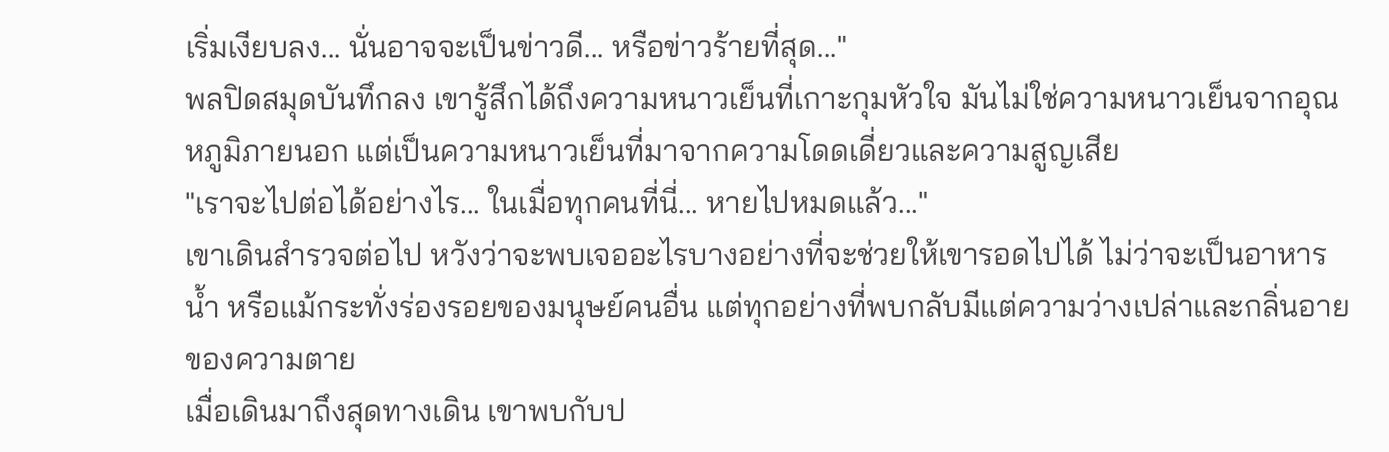เริ่มเงียบลง... นั่นอาจจะเป็นข่าวดี... หรือข่าวร้ายที่สุด..."
พลปิดสมุดบันทึกลง เขารู้สึกได้ถึงความหนาวเย็นที่เกาะกุมหัวใจ มันไม่ใช่ความหนาวเย็นจากอุณหภูมิภายนอก แต่เป็นความหนาวเย็นที่มาจากความโดดเดี่ยวและความสูญเสีย
"เราจะไปต่อได้อย่างไร... ในเมื่อทุกคนที่นี่... หายไปหมดแล้ว..."
เขาเดินสำรวจต่อไป หวังว่าจะพบเจออะไรบางอย่างที่จะช่วยให้เขารอดไปได้ ไม่ว่าจะเป็นอาหาร น้ำ หรือแม้กระทั่งร่องรอยของมนุษย์คนอื่น แต่ทุกอย่างที่พบกลับมีแต่ความว่างเปล่าและกลิ่นอายของความตาย
เมื่อเดินมาถึงสุดทางเดิน เขาพบกับป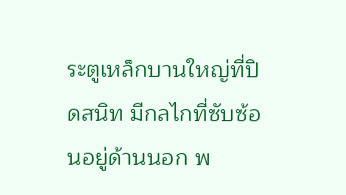ระตูเหล็กบานใหญ่ที่ปิดสนิท มีกลไกที่ซับซ้อนอยู่ด้านนอก พ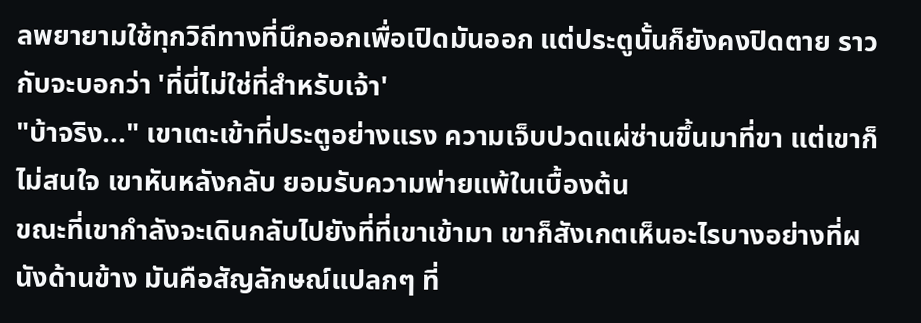ลพยายามใช้ทุกวิถีทางที่นึกออกเพื่อเปิดมันออก แต่ประตูนั้นก็ยังคงปิดตาย ราวกับจะบอกว่า 'ที่นี่ไม่ใช่ที่สำหรับเจ้า'
"บ้าจริง..." เขาเตะเข้าที่ประตูอย่างแรง ความเจ็บปวดแผ่ซ่านขึ้นมาที่ขา แต่เขาก็ไม่สนใจ เขาหันหลังกลับ ยอมรับความพ่ายแพ้ในเบื้องต้น
ขณะที่เขากำลังจะเดินกลับไปยังที่ที่เขาเข้ามา เขาก็สังเกตเห็นอะไรบางอย่างที่ผนังด้านข้าง มันคือสัญลักษณ์แปลกๆ ที่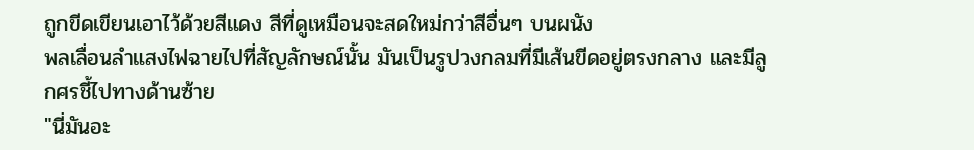ถูกขีดเขียนเอาไว้ด้วยสีแดง สีที่ดูเหมือนจะสดใหม่กว่าสีอื่นๆ บนผนัง
พลเลื่อนลำแสงไฟฉายไปที่สัญลักษณ์นั้น มันเป็นรูปวงกลมที่มีเส้นขีดอยู่ตรงกลาง และมีลูกศรชี้ไปทางด้านซ้าย
"นี่มันอะ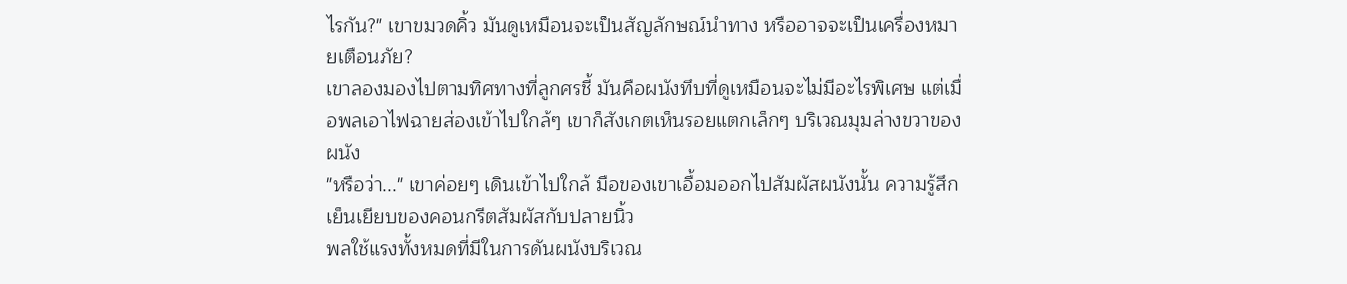ไรกัน?" เขาขมวดคิ้ว มันดูเหมือนจะเป็นสัญลักษณ์นำทาง หรืออาจจะเป็นเครื่องหมายเตือนภัย?
เขาลองมองไปตามทิศทางที่ลูกศรชี้ มันคือผนังทึบที่ดูเหมือนจะไม่มีอะไรพิเศษ แต่เมื่อพลเอาไฟฉายส่องเข้าไปใกล้ๆ เขาก็สังเกตเห็นรอยแตกเล็กๆ บริเวณมุมล่างขวาของผนัง
"หรือว่า..." เขาค่อยๆ เดินเข้าไปใกล้ มือของเขาเอื้อมออกไปสัมผัสผนังนั้น ความรู้สึกเย็นเยียบของคอนกรีตสัมผัสกับปลายนิ้ว
พลใช้แรงทั้งหมดที่มีในการดันผนังบริเวณ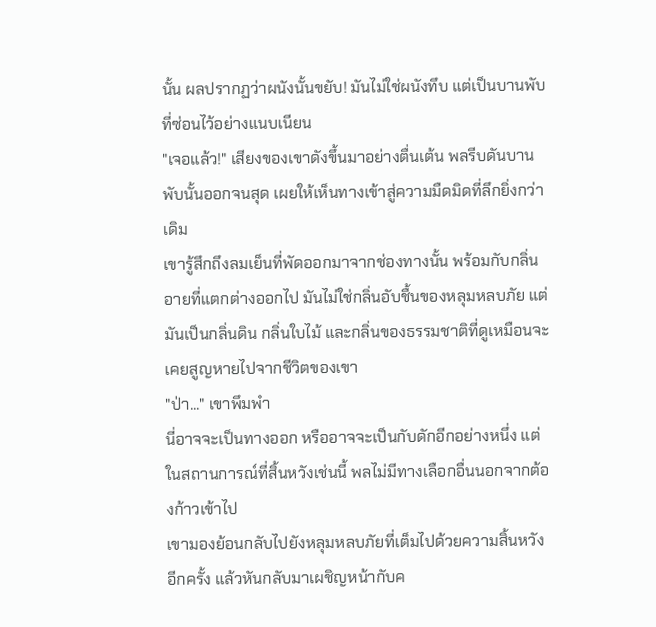นั้น ผลปรากฏว่าผนังนั้นขยับ! มันไม่ใช่ผนังทึบ แต่เป็นบานพับที่ซ่อนไว้อย่างแนบเนียน
"เจอแล้ว!" เสียงของเขาดังขึ้นมาอย่างตื่นเต้น พลรีบดันบานพับนั้นออกจนสุด เผยให้เห็นทางเข้าสู่ความมืดมิดที่ลึกยิ่งกว่าเดิม
เขารู้สึกถึงลมเย็นที่พัดออกมาจากช่องทางนั้น พร้อมกับกลิ่นอายที่แตกต่างออกไป มันไม่ใช่กลิ่นอับชื้นของหลุมหลบภัย แต่มันเป็นกลิ่นดิน กลิ่นใบไม้ และกลิ่นของธรรมชาติที่ดูเหมือนจะเคยสูญหายไปจากชีวิตของเขา
"ป่า..." เขาพึมพำ
นี่อาจจะเป็นทางออก หรืออาจจะเป็นกับดักอีกอย่างหนึ่ง แต่ในสถานการณ์ที่สิ้นหวังเช่นนี้ พลไม่มีทางเลือกอื่นนอกจากต้องก้าวเข้าไป
เขามองย้อนกลับไปยังหลุมหลบภัยที่เต็มไปด้วยความสิ้นหวังอีกครั้ง แล้วหันกลับมาเผชิญหน้ากับค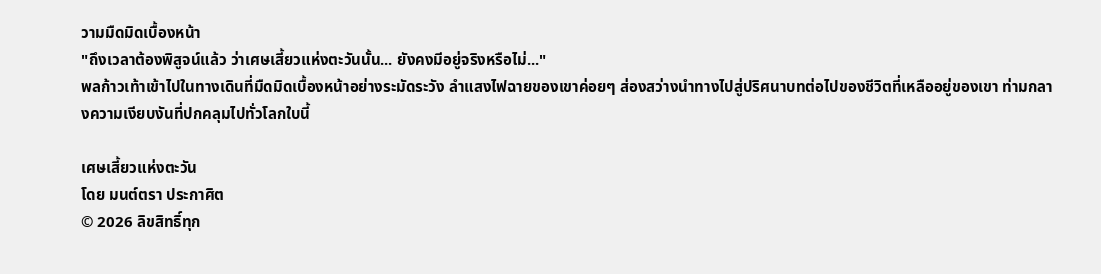วามมืดมิดเบื้องหน้า
"ถึงเวลาต้องพิสูจน์แล้ว ว่าเศษเสี้ยวแห่งตะวันนั้น... ยังคงมีอยู่จริงหรือไม่..."
พลก้าวเท้าเข้าไปในทางเดินที่มืดมิดเบื้องหน้าอย่างระมัดระวัง ลำแสงไฟฉายของเขาค่อยๆ ส่องสว่างนำทางไปสู่ปริศนาบทต่อไปของชีวิตที่เหลืออยู่ของเขา ท่ามกลางความเงียบงันที่ปกคลุมไปทั่วโลกใบนี้

เศษเสี้ยวแห่งตะวัน
โดย มนต์ตรา ประกาศิต
© 2026 ลิขสิทธิ์ทุก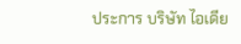ประการ บริษัท ไอเดีย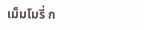เม็มโมรี่ ก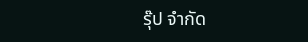รุ๊ป จำกัด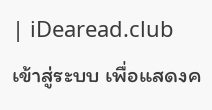| iDearead.club
เข้าสู่ระบบ เพื่อแสดงค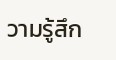วามรู้สึก